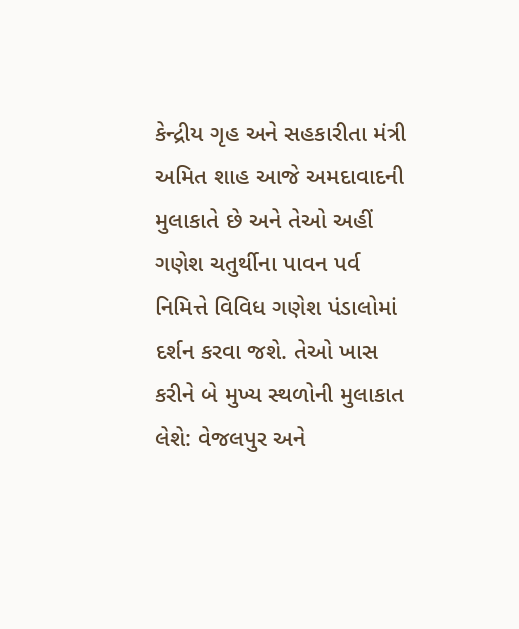કેન્દ્રીય ગૃહ અને સહકારીતા મંત્રી અમિત શાહ આજે અમદાવાદની મુલાકાતે છે અને તેઓ અહીં ગણેશ ચતુર્થીના પાવન પર્વ નિમિત્તે વિવિધ ગણેશ પંડાલોમાં દર્શન કરવા જશે. તેઓ ખાસ કરીને બે મુખ્ય સ્થળોની મુલાકાત લેશે: વેજલપુર અને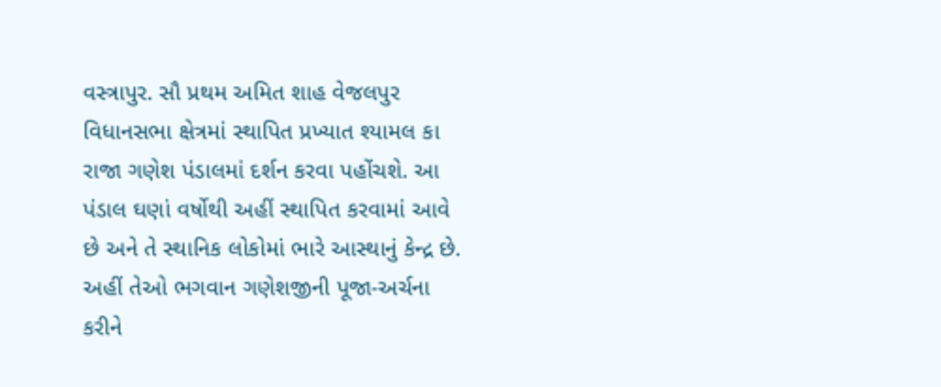વસ્ત્રાપુર. સૌ પ્રથમ અમિત શાહ વેજલપુર વિધાનસભા ક્ષેત્રમાં સ્થાપિત પ્રખ્યાત શ્યામલ કા રાજા ગણેશ પંડાલમાં દર્શન કરવા પહોંચશે. આ પંડાલ ઘણાં વર્ષોથી અહીં સ્થાપિત કરવામાં આવે છે અને તે સ્થાનિક લોકોમાં ભારે આસ્થાનું કેન્દ્ર છે. અહીં તેઓ ભગવાન ગણેશજીની પૂજા-અર્ચના કરીને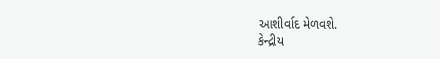આશીર્વાદ મેળવશે.
કેન્દ્રીય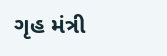ગૃહ મંત્રી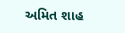અમિત શાહ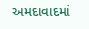અમદાવાદમાં